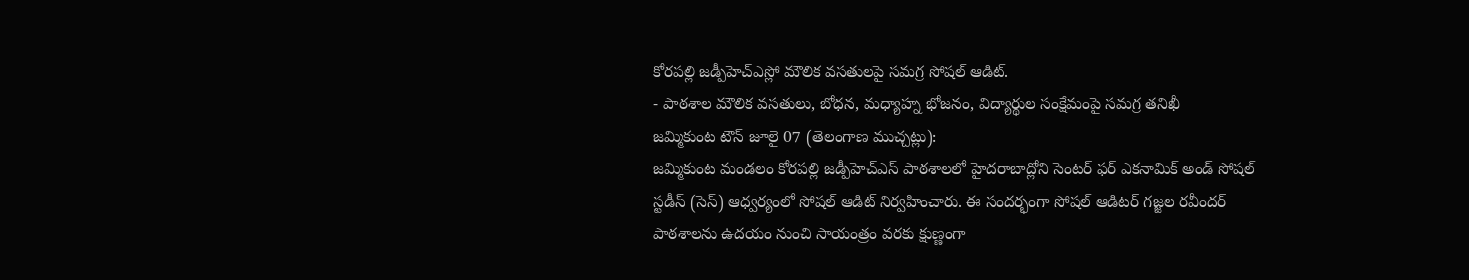కోరపల్లి జడ్పీహెచ్ఎస్లో మౌలిక వసతులపై సమగ్ర సోషల్ ఆడిట్.
- పాఠశాల మౌలిక వసతులు, బోధన, మధ్యాహ్న భోజనం, విద్యార్థుల సంక్షేమంపై సమగ్ర తనిఖీ
జమ్మికుంట టౌన్ జూలై 07 (తెలంగాణ ముచ్చట్లు):
జమ్మికుంట మండలం కోరపల్లి జడ్పీహెచ్ఎస్ పాఠశాలలో హైదరాబాద్లోని సెంటర్ ఫర్ ఎకనామిక్ అండ్ సోషల్ స్టడీస్ (సెస్) ఆధ్వర్యంలో సోషల్ ఆడిట్ నిర్వహించారు. ఈ సందర్భంగా సోషల్ ఆడిటర్ గజ్జల రవీందర్ పాఠశాలను ఉదయం నుంచి సాయంత్రం వరకు క్షుణ్ణంగా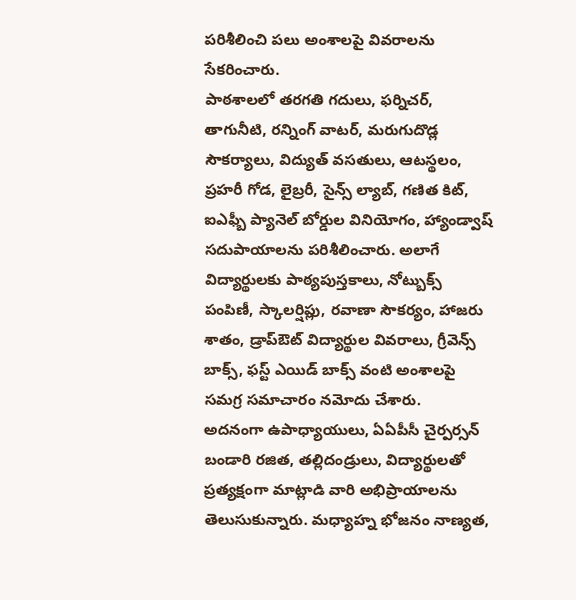పరిశీలించి పలు అంశాలపై వివరాలను సేకరించారు.
పాఠశాలలో తరగతి గదులు, ఫర్నిచర్, తాగునీటి, రన్నింగ్ వాటర్, మరుగుదొడ్ల సౌకర్యాలు, విద్యుత్ వసతులు, ఆటస్థలం, ప్రహరీ గోడ, లైబ్రరీ, సైన్స్ ల్యాబ్, గణిత కిట్, ఐఎఫ్బీ ప్యానెల్ బోర్డుల వినియోగం, హ్యాండ్వాష్ సదుపాయాలను పరిశీలించారు. అలాగే విద్యార్థులకు పాఠ్యపుస్తకాలు, నోట్బుక్స్ పంపిణీ, స్కాలర్షిప్లు, రవాణా సౌకర్యం, హాజరు శాతం, డ్రాప్ఔట్ విద్యార్థుల వివరాలు, గ్రీవెన్స్ బాక్స్, ఫస్ట్ ఎయిడ్ బాక్స్ వంటి అంశాలపై సమగ్ర సమాచారం నమోదు చేశారు.
అదనంగా ఉపాధ్యాయులు, ఏఏపీసీ చైర్పర్సన్ బండారి రజిత, తల్లిదండ్రులు, విద్యార్థులతో ప్రత్యక్షంగా మాట్లాడి వారి అభిప్రాయాలను తెలుసుకున్నారు. మధ్యాహ్న భోజనం నాణ్యత,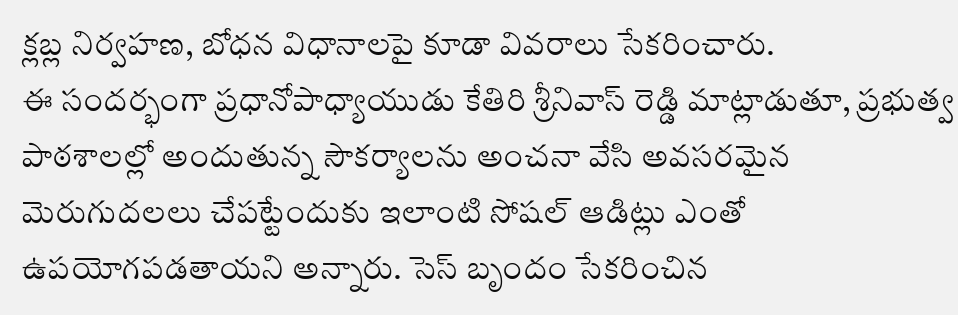క్లబ్ల నిర్వహణ, బోధన విధానాలపై కూడా వివరాలు సేకరించారు.
ఈ సందర్భంగా ప్రధానోపాధ్యాయుడు కేతిరి శ్రీనివాస్ రెడ్డి మాట్లాడుతూ, ప్రభుత్వ పాఠశాలల్లో అందుతున్న సౌకర్యాలను అంచనా వేసి అవసరమైన మెరుగుదలలు చేపట్టేందుకు ఇలాంటి సోషల్ ఆడిట్లు ఎంతో ఉపయోగపడతాయని అన్నారు. సెస్ బృందం సేకరించిన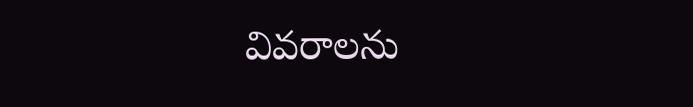వివరాలను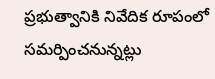ప్రభుత్వానికి నివేదిక రూపంలో సమర్పించనున్నట్లు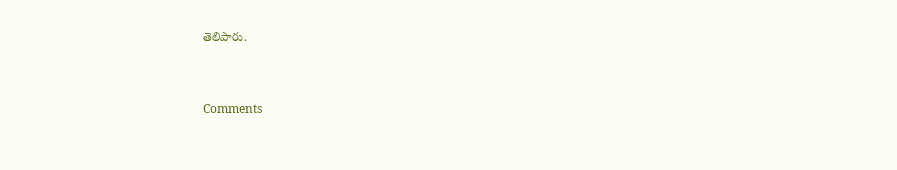తెలిపారు.


Comments